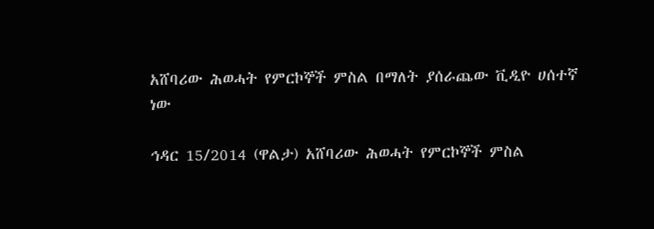አሸባሪው ሕወሓት የምርኮኞች ምስል በማለት ያሰራጨው ቪዲዮ ሀሰተኛ ነው

ኅዳር 15/2014 (ዋልታ) አሸባሪው ሕወሓት የምርኮኞች ምስል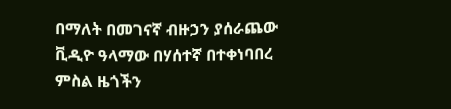በማለት በመገናኛ ብዙኃን ያሰራጨው ቪዲዮ ዓላማው በሃሰተኛ በተቀነባበረ ምስል ዜጎችን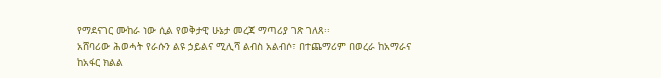የማደናገር ሙከራ ነው ሲል የወቅታዊ ሁኔታ መረጃ ማጣሪያ ገጽ ገለጸ፡፡
አሸባሪው ሕወሓት የራሱን ልዩ ኃይልና ሚሊሻ ልብስ አልብሶ፣ በተጨማሪም በወረራ ከአማራና ከአፋር ክልል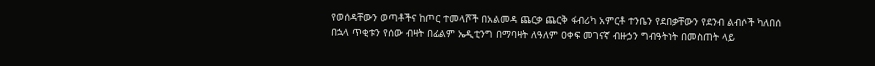የወሰዳቸውን ወጣቶችና ከጦር ተመላሾች በአልመዳ ጨርቃ ጨርቅ ፋብሪካ አምርቶ ተንቤን የደበቃቸውን የደንብ ልብሶች ካለበሰ በኋላ ጥቂቱን የሰው ብዛት በፊልም ኤዲቲንግ በማባዛት ለዓለም ዐቀፍ መገናኛ ብዙኃን ግብዓትነት በመስጠት ላይ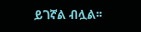ይገኛል ብሏል፡፡